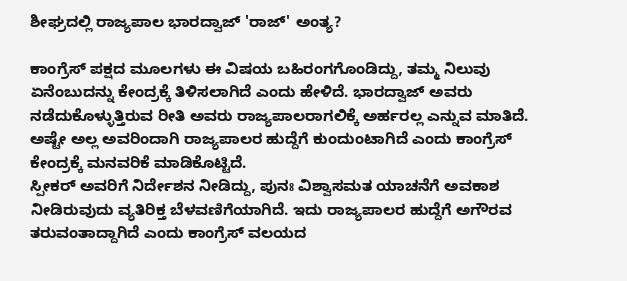ಶೀಘ್ರದಲ್ಲಿ ರಾಜ್ಯಪಾಲ ಭಾರದ್ವಾಜ್ 'ರಾಜ್' ಅಂತ್ಯ?

ಕಾಂಗ್ರೆಸ್ ಪಕ್ಷದ ಮೂಲಗಳು ಈ ವಿಷಯ ಬಹಿರಂಗಗೊಂಡಿದ್ದು, ತಮ್ಮ ನಿಲುವು ಏನೆಂಬುದನ್ನು ಕೇಂದ್ರಕ್ಕೆ ತಿಳಿಸಲಾಗಿದೆ ಎಂದು ಹೇಳಿದೆ. ಭಾರದ್ವಾಜ್ ಅವರು ನಡೆದುಕೊಳ್ಳುತ್ತಿರುವ ರೀತಿ ಅವರು ರಾಜ್ಯಪಾಲರಾಗಲಿಕ್ಕೆ ಅರ್ಹರಲ್ಲ ಎನ್ನುವ ಮಾತಿದೆ. ಅಷ್ಟೇ ಅಲ್ಲ ಅವರಿಂದಾಗಿ ರಾಜ್ಯಪಾಲರ ಹುದ್ದೆಗೆ ಕುಂದುಂಟಾಗಿದೆ ಎಂದು ಕಾಂಗ್ರೆಸ್ ಕೇಂದ್ರಕ್ಕೆ ಮನವರಿಕೆ ಮಾಡಿಕೊಟ್ಟಿದೆ.
ಸ್ಪೀಕರ್ ಅವರಿಗೆ ನಿರ್ದೇಶನ ನೀಡಿದ್ದು, ಪುನಃ ವಿಶ್ವಾಸಮತ ಯಾಚನೆಗೆ ಅವಕಾಶ ನೀಡಿರುವುದು ವ್ಯತಿರಿಕ್ತ ಬೆಳವಣಿಗೆಯಾಗಿದೆ. ಇದು ರಾಜ್ಯಪಾಲರ ಹುದ್ದೆಗೆ ಅಗೌರವ ತರುವಂತಾದ್ದಾಗಿದೆ ಎಂದು ಕಾಂಗ್ರೆಸ್ ವಲಯದ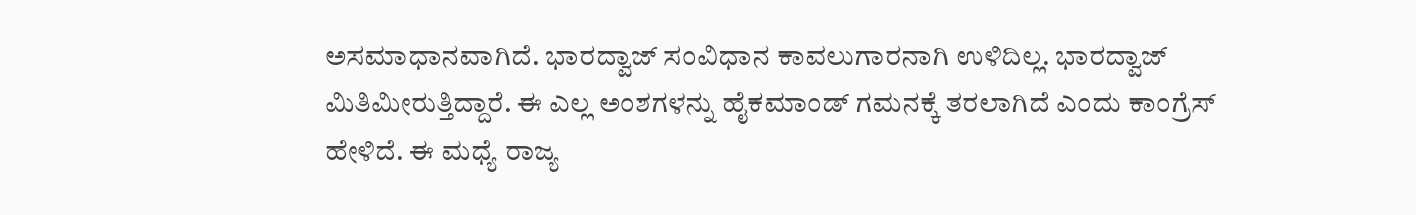ಅಸಮಾಧಾನವಾಗಿದೆ. ಭಾರದ್ವಾಜ್ ಸಂವಿಧಾನ ಕಾವಲುಗಾರನಾಗಿ ಉಳಿದಿಲ್ಲ. ಭಾರದ್ವಾಜ್ ಮಿತಿಮೀರುತ್ತಿದ್ದಾರೆ. ಈ ಎಲ್ಲ ಅಂಶಗಳನ್ನು ಹೈಕಮಾಂಡ್ ಗಮನಕ್ಕೆ ತರಲಾಗಿದೆ ಎಂದು ಕಾಂಗ್ರೆಸ್ ಹೇಳಿದೆ. ಈ ಮಧ್ಯೆ ರಾಜ್ಯ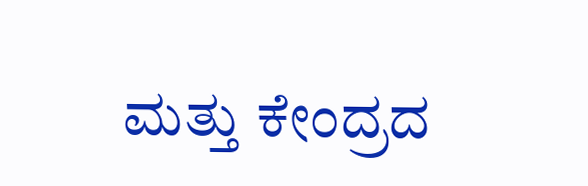ಮತ್ತು ಕೇಂದ್ರದ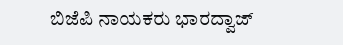ಬಿಜೆಪಿ ನಾಯಕರು ಭಾರದ್ವಾಜ್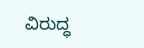ವಿರುದ್ಧ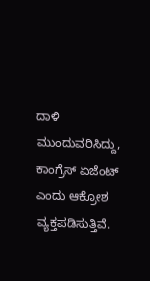ದಾಳಿ ಮುಂದುವರಿಸಿದ್ದು, ಕಾಂಗ್ರೆಸ್ ಏಜೆಂಟ್ ಎಂದು ಆಕ್ರೋಶ ವ್ಯಕ್ತಪಡಿಸುತ್ತಿವೆ.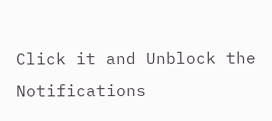Click it and Unblock the Notifications